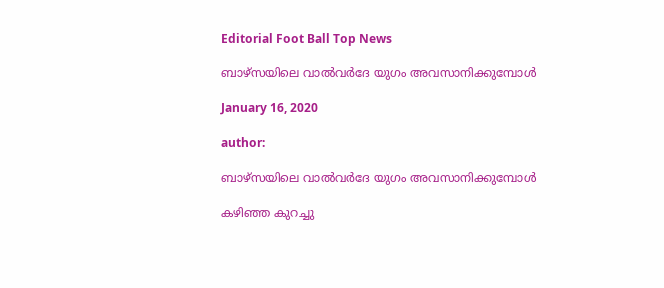Editorial Foot Ball Top News

ബാഴ്സയിലെ വാൽവർദേ യുഗം അവസാനിക്കുമ്പോൾ

January 16, 2020

author:

ബാഴ്സയിലെ വാൽവർദേ യുഗം അവസാനിക്കുമ്പോൾ

കഴിഞ്ഞ കുറച്ചു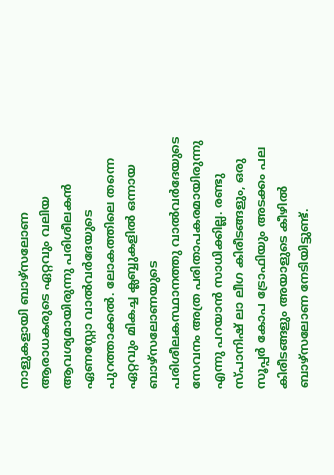നാളുകളായി ബാഴ്സലോണ ആരാധകരുടെ ഏറ്റവും വലിയ ആവശ്യമായിരുന്നു പരിശീലകൻ ഏണസ്റ്റോ വാൽവർദേയുടെ പുറത്താക്കൽ. ലോകത്തിലെ തന്നെ ഏറ്റവും മികച്ച ക്ലബ്ബുകളിൽ ഒന്നായ ബാഴ്സലോണയുടെ പരിശീലകസ്ഥാനത്തു വാൽവർദേയുടെ സേവനം അത്ര പരിതാപകരമായിരുന്നു എന്നു പറയാൻ സാധിക്കില്ല. രണ്ടു സ്പാനിഷ് ലാ ലീഗ കിരീടങ്ങളും, ഒരു സൂപ്പർ കോപ ട്രോഫിയും അടക്കം പല കിരീടങ്ങളും അയാളുടെ കീഴിൽ ബാഴ്സലോണ നേടിയിട്ടുണ്ട്.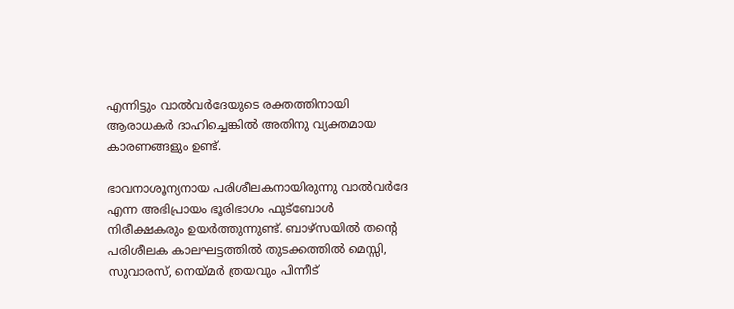എന്നിട്ടും വാൽവർദേയുടെ രക്തത്തിനായി ആരാധകർ ദാഹിച്ചെങ്കിൽ അതിനു വ്യക്തമായ കാരണങ്ങളും ഉണ്ട്.

ഭാവനാശൂന്യനായ പരിശീലകനായിരുന്നു വാൽവർദേ എന്ന അഭിപ്രായം ഭൂരിഭാഗം ഫുട്ബോൾ നിരീക്ഷകരും ഉയർത്തുന്നുണ്ട്. ബാഴ്സയിൽ തന്റെ പരിശീലക കാലഘട്ടത്തിൽ തുടക്കത്തിൽ മെസ്സി, സുവാരസ്, നെയ്മർ ത്രയവും പിന്നീട്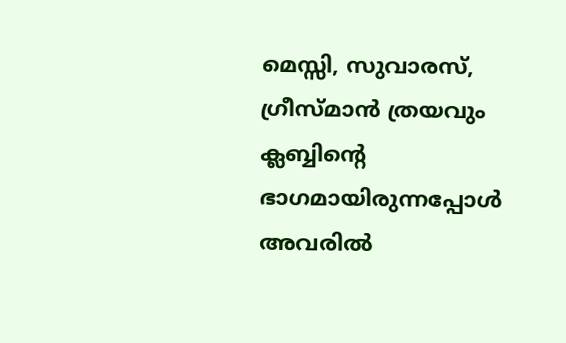മെസ്സി, സുവാരസ്, ഗ്രീസ്മാൻ ത്രയവും ക്ലബ്ബിന്റെ ഭാഗമായിരുന്നപ്പോൾ അവരിൽ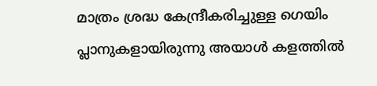മാത്രം ശ്രദ്ധ കേന്ദ്രീകരിച്ചുള്ള ഗെയിം പ്ലാനുകളായിരുന്നു അയാൾ കളത്തിൽ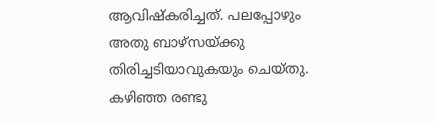ആവിഷ്കരിച്ചത്. പലപ്പോഴും അതു ബാഴ്സയ്ക്കു തിരിച്ചടിയാവുകയും ചെയ്തു. കഴിഞ്ഞ രണ്ടു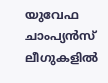യുവേഫ ചാംപ്യൻസ് ലീഗുകളിൽ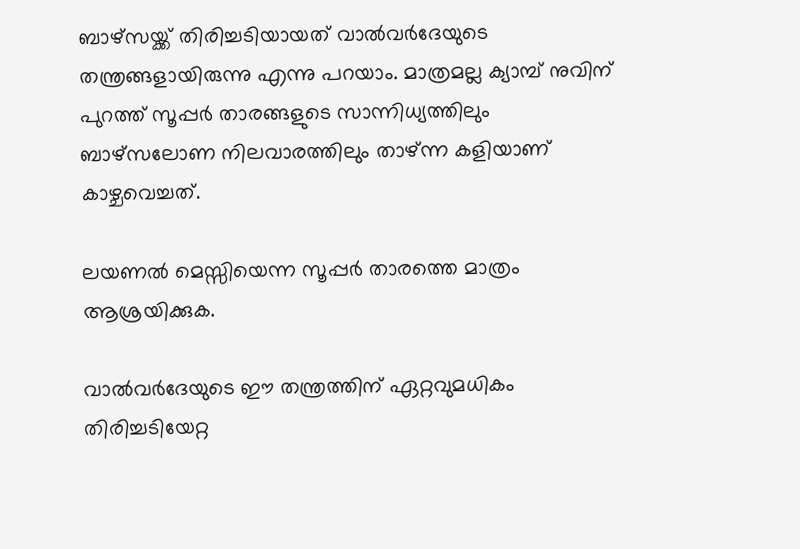ബാഴ്‌സയ്ക്ക് തിരിച്ചടിയായത് വാൽവർദേയുടെ തന്ത്രങ്ങളായിരുന്നു എന്നു പറയാം. മാത്രമല്ല ക്യാമ്പ്‌ നുവിന് പുറത്ത് സൂപ്പർ താരങ്ങളുടെ സാന്നിധ്യത്തിലും ബാഴ്സലോണ നിലവാരത്തിലും താഴ്‌ന്ന കളിയാണ് കാഴ്ചവെച്ചത്.

ലയണൽ മെസ്സിയെന്ന സൂപ്പർ താരത്തെ മാത്രം ആശ്രയിക്കുക.

വാൽവർദേയുടെ ഈ തന്ത്രത്തിന് ഏറ്റവുമധികം തിരിച്ചടിയേറ്റ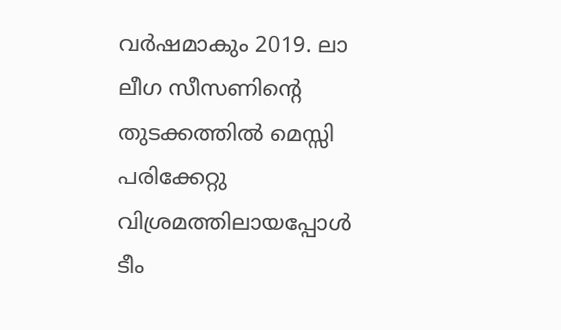വർഷമാകും 2019. ലാ ലീഗ സീസണിന്റെ തുടക്കത്തിൽ മെസ്സി പരിക്കേറ്റു വിശ്രമത്തിലായപ്പോൾ ടീം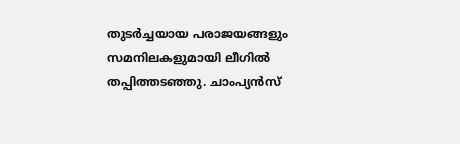തുടർച്ചയായ പരാജയങ്ങളും സമനിലകളുമായി ലീഗിൽ തപ്പിത്തടഞ്ഞു. ചാംപ്യൻസ്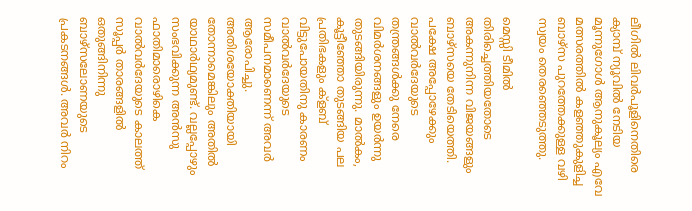ലീഗിൽ ലിവർപൂളിനെതിരെ ക്യാമ്പ്‌ ന്യൂവിൽ നേടിയ മൂന്നുഗോൾ ആനുകൂല്യം എവേ മത്സരത്തിൽ കളഞ്ഞുകുളിച്ച ബാഴ്സ പുറത്തേക്കുള്ള വഴി സ്വയം തെരഞ്ഞെടുത്തു.

മെസ്സി ടീമിൽ തിരിച്ചെത്തിയതോടെ അകന്നുനിന്ന വിജയങ്ങളും ബാഴ്‌സയെ തേടിയെത്തി. പക്ഷേ അപ്പോഴേക്കും വാൽവർദേയുടെ തന്ത്രങ്ങൾക്കു നേരെ വിമർശനങ്ങളും ഉയർന്നു തുടങ്ങിയിരുന്നു. മാൽകം, കൂട്ടീഞ്ഞോ തുടങ്ങിയ പല പ്രതിഭകളും ക്ളബ് വിട്ടുപോയതിനു കാരണം വാൽവർദേയുടെ സമീപനമാണെന്ന് അവർ ആരോപിച്ചു. അതിശയോക്തിയായി തോന്നാമെങ്കിലും അതിൽ യാഥാർഥ്യമുണ്ട്. വല്ലപ്പോഴും സംഭവിക്കുന്ന അൻസു ഫാതിമാരൊഴികെ വാൽവർദേയുടെ കാലത്ത് സൂപ്പർ താരങ്ങളിൽ ഒതുങ്ങിനിന്നു ബാഴ്സലോണയുടെ പ്രകടനങ്ങൾ. അവർ നിറം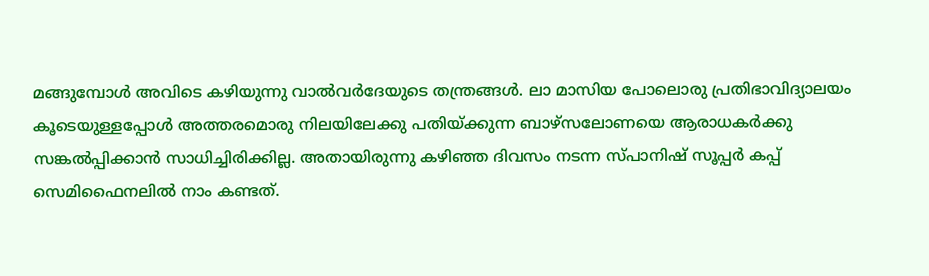മങ്ങുമ്പോൾ അവിടെ കഴിയുന്നു വാൽവർദേയുടെ തന്ത്രങ്ങൾ. ലാ മാസിയ പോലൊരു പ്രതിഭാവിദ്യാലയം കൂടെയുള്ളപ്പോൾ അത്തരമൊരു നിലയിലേക്കു പതിയ്ക്കുന്ന ബാഴ്‌സലോണയെ ആരാധകർക്കു സങ്കൽപ്പിക്കാൻ സാധിച്ചിരിക്കില്ല. അതായിരുന്നു കഴിഞ്ഞ ദിവസം നടന്ന സ്പാനിഷ് സൂപ്പർ കപ്പ്‌ സെമിഫൈനലിൽ നാം കണ്ടത്.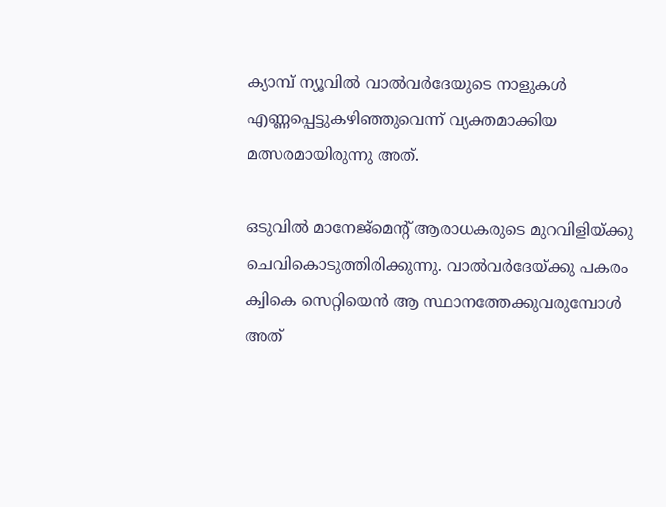ക്യാമ്പ്‌ ന്യൂവിൽ വാൽവർദേയുടെ നാളുകൾ എണ്ണപ്പെട്ടുകഴിഞ്ഞുവെന്ന് വ്യക്തമാക്കിയ മത്സരമായിരുന്നു അത്.

ഒടുവിൽ മാനേജ്മെന്റ് ആരാധകരുടെ മുറവിളിയ്ക്കു ചെവികൊടുത്തിരിക്കുന്നു. വാൽവർദേയ്ക്കു പകരം ക്വികെ സെറ്റിയെൻ ആ സ്ഥാനത്തേക്കുവരുമ്പോൾ അത്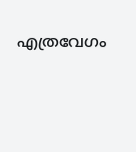എത്രവേഗം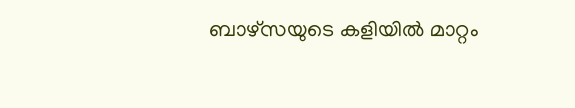ബാഴ്സയുടെ കളിയിൽ മാറ്റം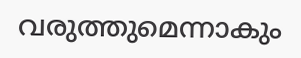വരുത്തുമെന്നാകും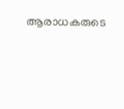ആരാധകരുടെ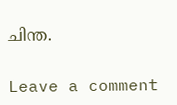ചിന്ത.

Leave a comment